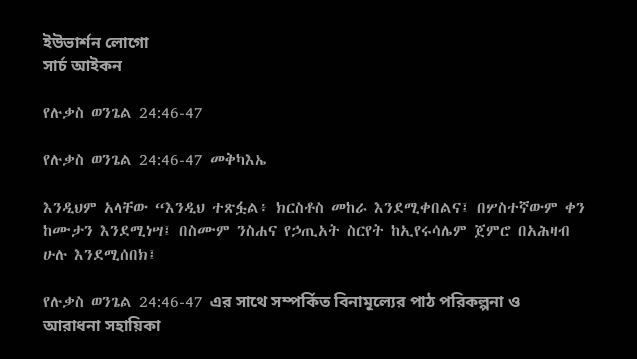ইউভার্শন লোগো
সার্চ আইকন

የሉቃስ ወንጌል 24:46-47

የሉቃስ ወንጌል 24:46-47 መቅካእኤ

እንዲህም አላቸው “እንዲህ ተጽፏል፥ ክርስቶስ መከራ እንደሚቀበልና፤ በሦስተኛውም ቀን ከሙታን እንደሚነሣ፤ በስሙም ንስሐና የኃጢአት ስርየት ከኢየሩሳሌም ጀምሮ በአሕዛብ ሁሉ እንደሚሰበክ፤

የሉቃስ ወንጌል 24:46-47 এর সাথে সম্পর্কিত বিনামূল্যের পাঠ পরিকল্পনা ও আরাধনা সহায়িকা